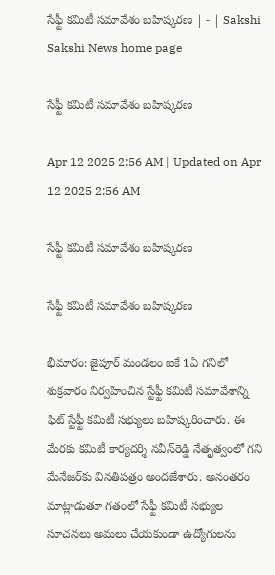సేఫ్టీ కమిటీ సమావేశం బహిష్కరణ | - | Sakshi
Sakshi News home page

సేఫ్టీ కమిటీ సమావేశం బహిష్కరణ

Apr 12 2025 2:56 AM | Updated on Apr 12 2025 2:56 AM

సేఫ్టీ కమిటీ సమావేశం బహిష్కరణ

సేఫ్టీ కమిటీ సమావేశం బహిష్కరణ

భీమారం: జైపూర్‌ మండలం ఐకే 1ఏ గనిలో శుక్రవారం నిర్వహించిన స్టేఫ్టీ కమిటీ సమావేశాన్ని ఫిట్‌ స్టేఫ్టీ కమిటీ సభ్యులు బహిష్కరించారు. ఈ మేరకు కమిటీ కార్యదర్శి నవీన్‌రెడ్డి నేతృత్వంలో గని మేనేజర్‌కు వినతిపత్రం అందజేశారు. అనంతరం మాట్లాడుతూ గతంలో సేఫ్టీ కమిటీ సభ్యుల సూచనలు అమలు చేయకుండా ఉద్యోగులను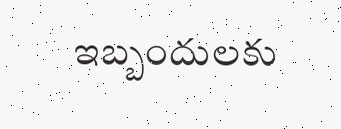ఇబ్బందులకు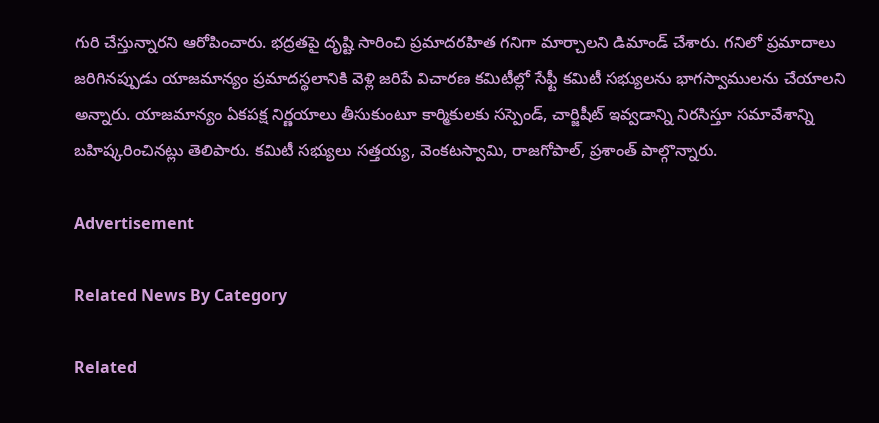గురి చేస్తున్నారని ఆరోపించారు. భద్రతపై దృష్టి సారించి ప్రమాదరహిత గనిగా మార్చాలని డిమాండ్‌ చేశారు. గనిలో ప్రమాదాలు జరిగినప్పుడు యాజమాన్యం ప్రమాదస్థలానికి వెళ్లి జరిపే విచారణ కమిటీల్లో సేఫ్టీ కమిటీ సభ్యులను భాగస్వాములను చేయాలని అన్నారు. యాజమాన్యం ఏకపక్ష నిర్ణయాలు తీసుకుంటూ కార్మికులకు సస్పెండ్‌, చార్జిషీట్‌ ఇవ్వడాన్ని నిరసిస్తూ సమావేశాన్ని బహిష్కరించినట్లు తెలిపారు. కమిటీ సభ్యులు సత్తయ్య, వెంకటస్వామి, రాజగోపాల్‌, ప్రశాంత్‌ పాల్గొన్నారు.

Advertisement

Related News By Category

Related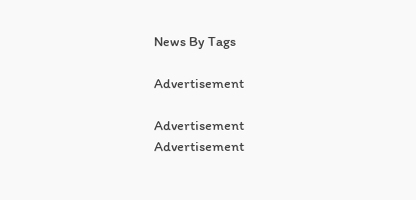News By Tags

Advertisement

Advertisement
Advertisement